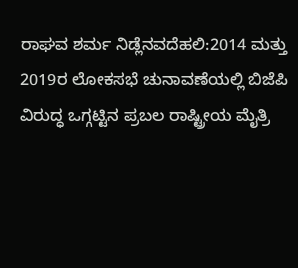ರಾಘವ ಶರ್ಮ ನಿಡ್ಲೆನವದೆಹಲಿ:2014 ಮತ್ತು 2019ರ ಲೋಕಸಭೆ ಚುನಾವಣೆಯಲ್ಲಿ ಬಿಜೆಪಿ ವಿರುದ್ಧ ಒಗ್ಗಟ್ಟಿನ ಪ್ರಬಲ ರಾಷ್ಟ್ರೀಯ ಮೈತ್ರಿ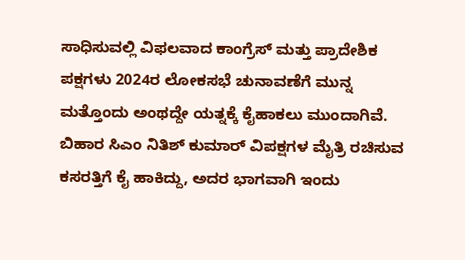ಸಾಧಿಸುವಲ್ಲಿ ವಿಫಲವಾದ ಕಾಂಗ್ರೆಸ್ ಮತ್ತು ಪ್ರಾದೇಶಿಕ ಪಕ್ಷಗಳು 2024ರ ಲೋಕಸಭೆ ಚುನಾವಣೆಗೆ ಮುನ್ನ ಮತ್ತೊಂದು ಅಂಥದ್ದೇ ಯತ್ನಕ್ಕೆ ಕೈಹಾಕಲು ಮುಂದಾಗಿವೆ. ಬಿಹಾರ ಸಿಎಂ ನಿತಿಶ್ ಕುಮಾರ್ ವಿಪಕ್ಷಗಳ ಮೈತ್ರಿ ರಚಿಸುವ ಕಸರತ್ತಿಗೆ ಕೈ ಹಾಕಿದ್ದು, ಅದರ ಭಾಗವಾಗಿ ಇಂದು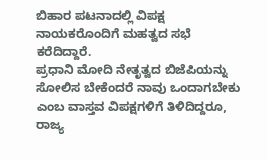ಬಿಹಾರ ಪಟನಾದಲ್ಲಿ ವಿಪಕ್ಷ ನಾಯಕರೊಂದಿಗೆ ಮಹತ್ವದ ಸಭೆ ಕರೆದಿದ್ದಾರೆ.
ಪ್ರಧಾನಿ ಮೋದಿ ನೇತೃತ್ವದ ಬಿಜೆಪಿಯನ್ನು ಸೋಲಿಸ ಬೇಕೆಂದರೆ ನಾವು ಒಂದಾಗಬೇಕು ಎಂಬ ವಾಸ್ತವ ವಿಪಕ್ಷಗಳಿಗೆ ತಿಳಿದಿದ್ದರೂ, ರಾಜ್ಯ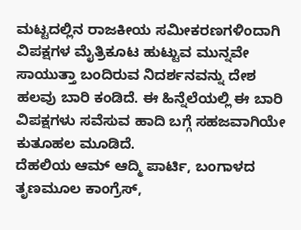ಮಟ್ಟದಲ್ಲಿನ ರಾಜಕೀಯ ಸಮೀಕರಣಗಳಿಂದಾಗಿ ವಿಪಕ್ಷಗಳ ಮೈತ್ರಿಕೂಟ ಹುಟ್ಟುವ ಮುನ್ನವೇ ಸಾಯುತ್ತಾ ಬಂದಿರುವ ನಿದರ್ಶನವನ್ನು ದೇಶ ಹಲವು ಬಾರಿ ಕಂಡಿದೆ. ಈ ಹಿನ್ನೆಲೆಯಲ್ಲಿ ಈ ಬಾರಿ ವಿಪಕ್ಷಗಳು ಸವೆಸುವ ಹಾದಿ ಬಗ್ಗೆ ಸಹಜವಾಗಿಯೇ ಕುತೂಹಲ ಮೂಡಿದೆ.
ದೆಹಲಿಯ ಆಮ್ ಆದ್ಮಿ ಪಾರ್ಟಿ, ಬಂಗಾಳದ ತೃಣಮೂಲ ಕಾಂಗ್ರೆಸ್,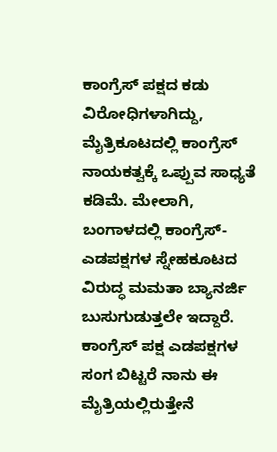ಕಾಂಗ್ರೆಸ್ ಪಕ್ಷದ ಕಡು ವಿರೋಧಿಗಳಾಗಿದ್ದು, ಮೈತ್ರಿಕೂಟದಲ್ಲಿ ಕಾಂಗ್ರೆಸ್ ನಾಯಕತ್ವಕ್ಕೆ ಒಪ್ಪುವ ಸಾಧ್ಯತೆ ಕಡಿಮೆ. ಮೇಲಾಗಿ, ಬಂಗಾಳದಲ್ಲಿ ಕಾಂಗ್ರೆಸ್- ಎಡಪಕ್ಷಗಳ ಸ್ನೇಹಕೂಟದ ವಿರುದ್ಧ ಮಮತಾ ಬ್ಯಾನರ್ಜಿ ಬುಸುಗುಡುತ್ತಲೇ ಇದ್ದಾರೆ. ಕಾಂಗ್ರೆಸ್ ಪಕ್ಷ ಎಡಪಕ್ಷಗಳ ಸಂಗ ಬಿಟ್ಟರೆ ನಾನು ಈ ಮೈತ್ರಿಯಲ್ಲಿರುತ್ತೇನೆ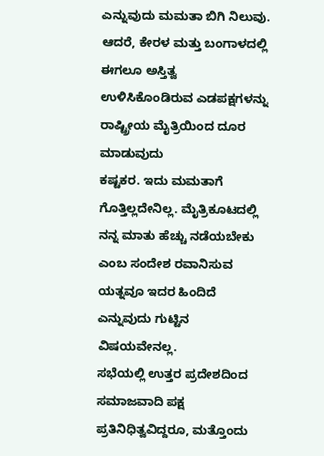ಎನ್ನುವುದು ಮಮತಾ ಬಿಗಿ ನಿಲುವು. ಆದರೆ, ಕೇರಳ ಮತ್ತು ಬಂಗಾಳದಲ್ಲಿ ಈಗಲೂ ಅಸ್ತಿತ್ವ ಉಳಿಸಿಕೊಂಡಿರುವ ಎಡಪಕ್ಷಗಳನ್ನು ರಾಷ್ಟ್ರೀಯ ಮೈತ್ರಿಯಿಂದ ದೂರ ಮಾಡುವುದು
ಕಷ್ಟಕರ. ಇದು ಮಮತಾಗೆ ಗೊತ್ತಿಲ್ಲದೇನಿಲ್ಲ. ಮೈತ್ರಿಕೂಟದಲ್ಲಿ ನನ್ನ ಮಾತು ಹೆಚ್ಚು ನಡೆಯಬೇಕು ಎಂಬ ಸಂದೇಶ ರವಾನಿಸುವ ಯತ್ನವೂ ಇದರ ಹಿಂದಿದೆ ಎನ್ನುವುದು ಗುಟ್ಟಿನ ವಿಷಯವೇನಲ್ಲ.
ಸಭೆಯಲ್ಲಿ ಉತ್ತರ ಪ್ರದೇಶದಿಂದ ಸಮಾಜವಾದಿ ಪಕ್ಷ ಪ್ರತಿನಿಧಿತ್ವವಿದ್ದರೂ, ಮತ್ತೊಂದು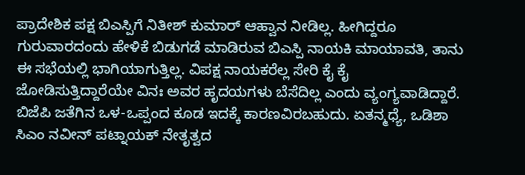ಪ್ರಾದೇಶಿಕ ಪಕ್ಷ ಬಿಎಸ್ಪಿಗೆ ನಿತೀಶ್ ಕುಮಾರ್ ಆಹ್ವಾನ ನೀಡಿಲ್ಲ. ಹೀಗಿದ್ದರೂ ಗುರುವಾರದಂದು ಹೇಳಿಕೆ ಬಿಡುಗಡೆ ಮಾಡಿರುವ ಬಿಎಸ್ಪಿ ನಾಯಕಿ ಮಾಯಾವತಿ, ತಾನು ಈ ಸಭೆಯಲ್ಲಿ ಭಾಗಿಯಾಗುತ್ತಿಲ್ಲ. ವಿಪಕ್ಷ ನಾಯಕರೆಲ್ಲ ಸೇರಿ ಕೈ ಕೈ ಜೋಡಿಸುತ್ತಿದ್ದಾರೆಯೇ ವಿನಃ ಅವರ ಹೃದಯಗಳು ಬೆಸೆದಿಲ್ಲ ಎಂದು ವ್ಯಂಗ್ಯವಾಡಿದ್ದಾರೆ. ಬಿಜೆಪಿ ಜತೆಗಿನ ಒಳ-ಒಪ್ಪಂದ ಕೂಡ ಇದಕ್ಕೆ ಕಾರಣವಿರಬಹುದು. ಏತನ್ಮಧ್ಯೆ, ಒಡಿಶಾ ಸಿಎಂ ನವೀನ್ ಪಟ್ನಾಯಕ್ ನೇತೃತ್ವದ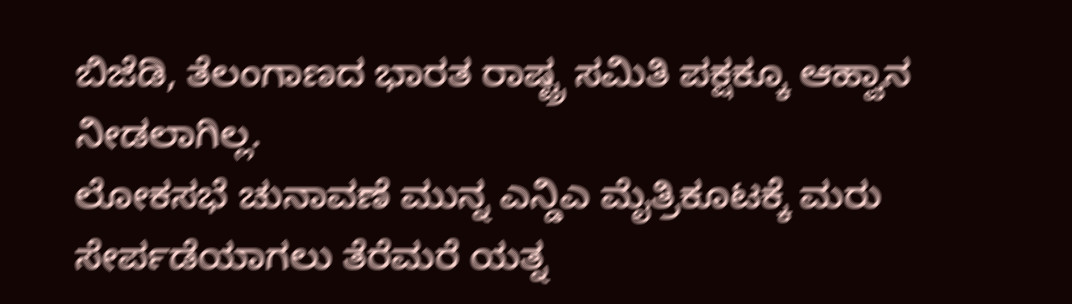ಬಿಜೆಡಿ, ತೆಲಂಗಾಣದ ಭಾರತ ರಾಷ್ಟ್ರ ಸಮಿತಿ ಪಕ್ಷಕ್ಕೂ ಆಹ್ವಾನ ನೀಡಲಾಗಿಲ್ಲ.
ಲೋಕಸಭೆ ಚುನಾವಣೆ ಮುನ್ನ ಎನ್ಡಿಎ ಮೈತ್ರಿಕೂಟಕ್ಕೆ ಮರು ಸೇರ್ಪಡೆಯಾಗಲು ತೆರೆಮರೆ ಯತ್ನ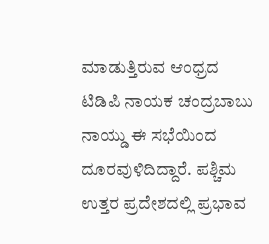ಮಾಡುತ್ತಿರುವ ಆಂಧ್ರದ ಟಿಡಿಪಿ ನಾಯಕ ಚಂದ್ರಬಾಬು ನಾಯ್ಡು ಈ ಸಭೆಯಿಂದ ದೂರವುಳಿದಿದ್ದಾರೆ. ಪಶ್ಚಿಮ ಉತ್ತರ ಪ್ರದೇಶದಲ್ಲಿ ಪ್ರಭಾವ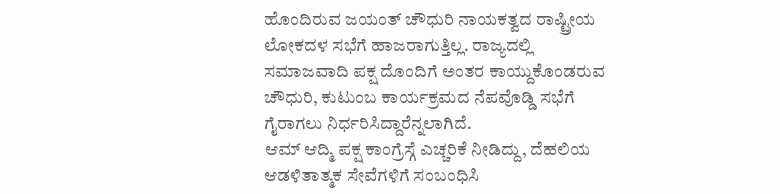ಹೊಂದಿರುವ ಜಯಂತ್ ಚೌಧುರಿ ನಾಯಕತ್ವದ ರಾಷ್ಟ್ರೀಯ ಲೋಕದಳ ಸಭೆಗೆ ಹಾಜರಾಗುತ್ತಿಲ್ಲ. ರಾಜ್ಯದಲ್ಲಿ ಸಮಾಜವಾದಿ ಪಕ್ಷ ದೊಂದಿಗೆ ಅಂತರ ಕಾಯ್ದುಕೊಂಡರುವ ಚೌಧುರಿ, ಕುಟುಂಬ ಕಾರ್ಯಕ್ರಮದ ನೆಪವೊಡ್ಡಿ ಸಭೆಗೆ ಗೈರಾಗಲು ನಿರ್ಧರಿಸಿದ್ದಾರೆನ್ನಲಾಗಿದೆ.
ಆಮ್ ಆದ್ಮಿ ಪಕ್ಷ ಕಾಂಗ್ರೆಸ್ಗೆ ಎಚ್ಚರಿಕೆ ನೀಡಿದ್ದು, ದೆಹಲಿಯ ಆಡಳಿತಾತ್ಮಕ ಸೇವೆಗಳಿಗೆ ಸಂಬಂಧಿಸಿ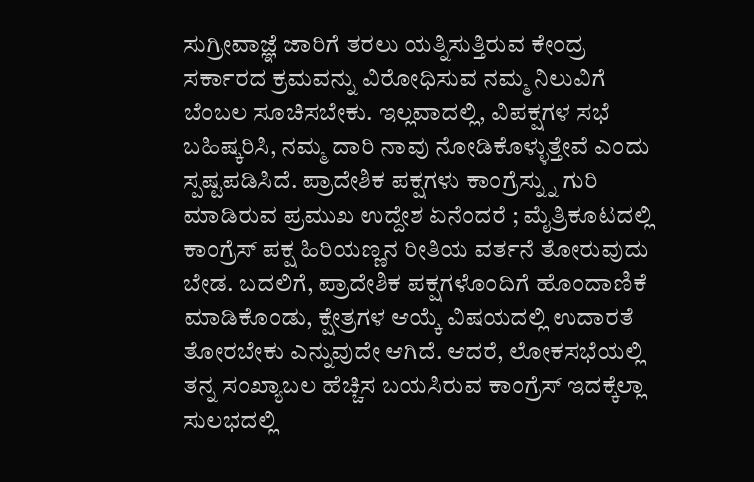ಸುಗ್ರೀವಾಜ್ಞೆ ಜಾರಿಗೆ ತರಲು ಯತ್ನಿಸುತ್ತಿರುವ ಕೇಂದ್ರ ಸರ್ಕಾರದ ಕ್ರಮವನ್ನು ವಿರೋಧಿಸುವ ನಮ್ಮ ನಿಲುವಿಗೆ ಬೆಂಬಲ ಸೂಚಿಸಬೇಕು. ಇಲ್ಲವಾದಲ್ಲಿ, ವಿಪಕ್ಷಗಳ ಸಭೆ ಬಹಿಷ್ಕರಿಸಿ, ನಮ್ಮ ದಾರಿ ನಾವು ನೋಡಿಕೊಳ್ಳುತ್ತೇವೆ ಎಂದು ಸ್ಪಷ್ಟಪಡಿಸಿದೆ. ಪ್ರಾದೇಶಿಕ ಪಕ್ಷಗಳು ಕಾಂಗ್ರೆಸ್ನ್ನು ಗುರಿ ಮಾಡಿರುವ ಪ್ರಮುಖ ಉದ್ದೇಶ ಏನೆಂದರೆ ; ಮೈತ್ರಿಕೂಟದಲ್ಲಿ ಕಾಂಗ್ರೆಸ್ ಪಕ್ಷ ಹಿರಿಯಣ್ಣನ ರೀತಿಯ ವರ್ತನೆ ತೋರುವುದು ಬೇಡ. ಬದಲಿಗೆ, ಪ್ರಾದೇಶಿಕ ಪಕ್ಷಗಳೊಂದಿಗೆ ಹೊಂದಾಣಿಕೆ ಮಾಡಿಕೊಂಡು, ಕ್ಷೇತ್ರಗಳ ಆಯ್ಕೆ ವಿಷಯದಲ್ಲಿ ಉದಾರತೆ ತೋರಬೇಕು ಎನ್ನುವುದೇ ಆಗಿದೆ. ಆದರೆ, ಲೋಕಸಭೆಯಲ್ಲಿ ತನ್ನ ಸಂಖ್ಯಾಬಲ ಹೆಚ್ಚಿಸ ಬಯಸಿರುವ ಕಾಂಗ್ರೆಸ್ ಇದಕ್ಕೆಲ್ಲಾ ಸುಲಭದಲ್ಲಿ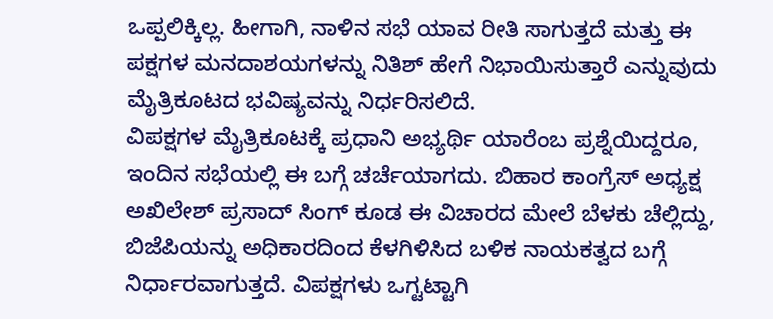ಒಪ್ಪಲಿಕ್ಕಿಲ್ಲ. ಹೀಗಾಗಿ, ನಾಳಿನ ಸಭೆ ಯಾವ ರೀತಿ ಸಾಗುತ್ತದೆ ಮತ್ತು ಈ ಪಕ್ಷಗಳ ಮನದಾಶಯಗಳನ್ನು ನಿತಿಶ್ ಹೇಗೆ ನಿಭಾಯಿಸುತ್ತಾರೆ ಎನ್ನುವುದು ಮೈತ್ರಿಕೂಟದ ಭವಿಷ್ಯವನ್ನು ನಿರ್ಧರಿಸಲಿದೆ.
ವಿಪಕ್ಷಗಳ ಮೈತ್ರಿಕೂಟಕ್ಕೆ ಪ್ರಧಾನಿ ಅಭ್ಯರ್ಥಿ ಯಾರೆಂಬ ಪ್ರಶ್ನೆಯಿದ್ದರೂ, ಇಂದಿನ ಸಭೆಯಲ್ಲಿ ಈ ಬಗ್ಗೆ ಚರ್ಚೆಯಾಗದು. ಬಿಹಾರ ಕಾಂಗ್ರೆಸ್ ಅಧ್ಯಕ್ಷ ಅಖಿಲೇಶ್ ಪ್ರಸಾದ್ ಸಿಂಗ್ ಕೂಡ ಈ ವಿಚಾರದ ಮೇಲೆ ಬೆಳಕು ಚೆಲ್ಲಿದ್ದು, ಬಿಜೆಪಿಯನ್ನು ಅಧಿಕಾರದಿಂದ ಕೆಳಗಿಳಿಸಿದ ಬಳಿಕ ನಾಯಕತ್ವದ ಬಗ್ಗೆ ನಿರ್ಧಾರವಾಗುತ್ತದೆ. ವಿಪಕ್ಷಗಳು ಒಗ್ಟಟ್ಟಾಗಿ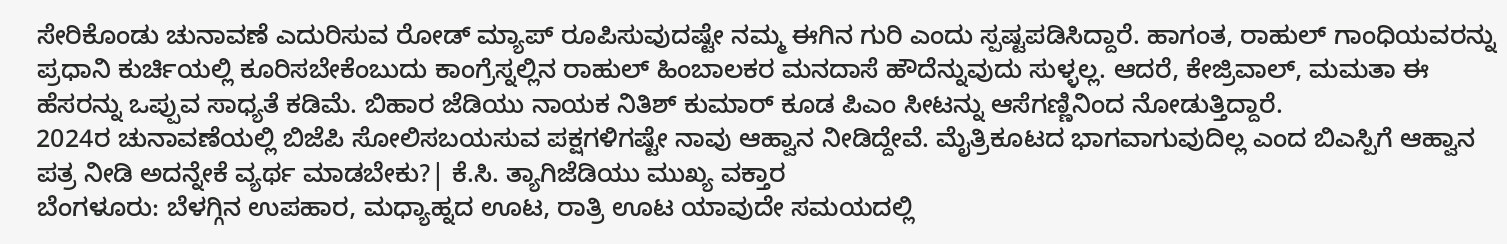ಸೇರಿಕೊಂಡು ಚುನಾವಣೆ ಎದುರಿಸುವ ರೋಡ್ ಮ್ಯಾಪ್ ರೂಪಿಸುವುದಷ್ಟೇ ನಮ್ಮ ಈಗಿನ ಗುರಿ ಎಂದು ಸ್ಪಷ್ಟಪಡಿಸಿದ್ದಾರೆ. ಹಾಗಂತ, ರಾಹುಲ್ ಗಾಂಧಿಯವರನ್ನು ಪ್ರಧಾನಿ ಕುರ್ಚಿಯಲ್ಲಿ ಕೂರಿಸಬೇಕೆಂಬುದು ಕಾಂಗ್ರೆಸ್ನಲ್ಲಿನ ರಾಹುಲ್ ಹಿಂಬಾಲಕರ ಮನದಾಸೆ ಹೌದೆನ್ನುವುದು ಸುಳ್ಳಲ್ಲ. ಆದರೆ, ಕೇಜ್ರಿವಾಲ್, ಮಮತಾ ಈ ಹೆಸರನ್ನು ಒಪ್ಪುವ ಸಾಧ್ಯತೆ ಕಡಿಮೆ. ಬಿಹಾರ ಜೆಡಿಯು ನಾಯಕ ನಿತಿಶ್ ಕುಮಾರ್ ಕೂಡ ಪಿಎಂ ಸೀಟನ್ನು ಆಸೆಗಣ್ಣಿನಿಂದ ನೋಡುತ್ತಿದ್ದಾರೆ.
2024ರ ಚುನಾವಣೆಯಲ್ಲಿ ಬಿಜೆಪಿ ಸೋಲಿಸಬಯಸುವ ಪಕ್ಷಗಳಿಗಷ್ಟೇ ನಾವು ಆಹ್ವಾನ ನೀಡಿದ್ದೇವೆ. ಮೈತ್ರಿಕೂಟದ ಭಾಗವಾಗುವುದಿಲ್ಲ ಎಂದ ಬಿಎಸ್ಪಿಗೆ ಆಹ್ವಾನ ಪತ್ರ ನೀಡಿ ಅದನ್ನೇಕೆ ವ್ಯರ್ಥ ಮಾಡಬೇಕು?| ಕೆ.ಸಿ. ತ್ಯಾಗಿಜೆಡಿಯು ಮುಖ್ಯ ವಕ್ತಾರ
ಬೆಂಗಳೂರು: ಬೆಳಗ್ಗಿನ ಉಪಹಾರ, ಮಧ್ಯಾಹ್ನದ ಊಟ, ರಾತ್ರಿ ಊಟ ಯಾವುದೇ ಸಮಯದಲ್ಲಿ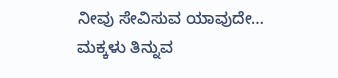ನೀವು ಸೇವಿಸುವ ಯಾವುದೇ…
ಮಕ್ಕಳು ತಿನ್ನುವ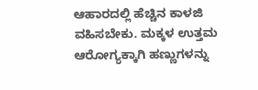ಆಹಾರದಲ್ಲಿ ಹೆಚ್ಚಿನ ಕಾಳಜಿ ವಹಿಸಬೇಕು. ಮಕ್ಕಳ ಉತ್ತಮ ಆರೋಗ್ಯಕ್ಕಾಗಿ ಹಣ್ಣುಗಳನ್ನು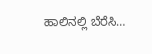ಹಾಲಿನಲ್ಲಿ ಬೆರೆಸಿ…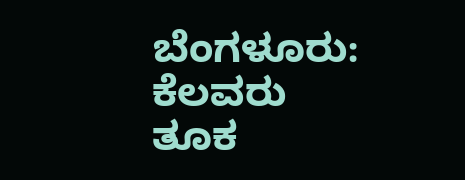ಬೆಂಗಳೂರು: ಕೆಲವರು ತೂಕ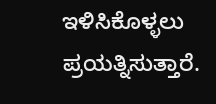ಇಳಿಸಿಕೊಳ್ಳಲು ಪ್ರಯತ್ನಿಸುತ್ತಾರೆ.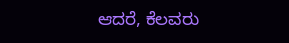ಆದರೆ, ಕೆಲವರು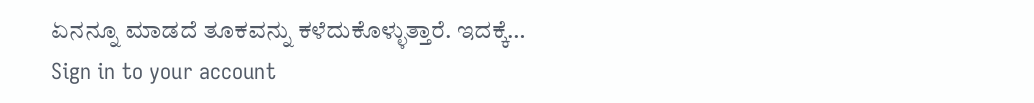ಏನನ್ನೂ ಮಾಡದೆ ತೂಕವನ್ನು ಕಳೆದುಕೊಳ್ಳುತ್ತಾರೆ. ಇದಕ್ಕೆ…
Sign in to your account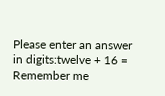Please enter an answer in digits:twelve + 16 =
Remember me